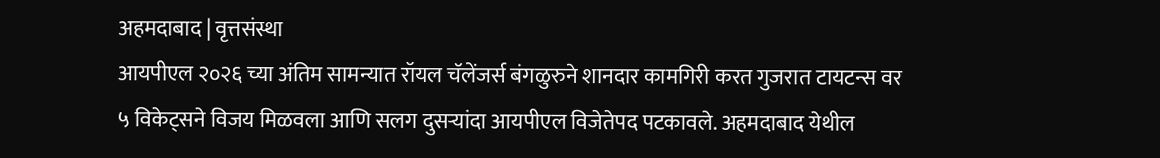अहमदाबाद | वृत्तसंस्था
आयपीएल २०२६ च्या अंतिम सामन्यात रॉयल चॅलेंजर्स बंगळुरुने शानदार कामगिरी करत गुजरात टायटन्स वर ५ विकेट्सने विजय मिळवला आणि सलग दुसऱ्यांदा आयपीएल विजेतेपद पटकावले. अहमदाबाद येथील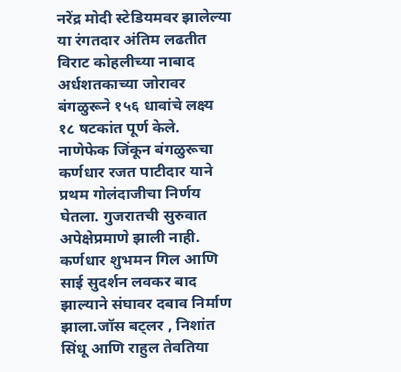नरेंद्र मोदी स्टेडियमवर झालेल्या या रंगतदार अंतिम लढतीत विराट कोहलीच्या नाबाद अर्धशतकाच्या जोरावर बंगळुरूने १५६ धावांचे लक्ष्य १८ षटकांत पूर्ण केले.
नाणेफेक जिंकून बंगळुरूचा कर्णधार रजत पाटीदार याने प्रथम गोलंदाजीचा निर्णय घेतला. गुजरातची सुरुवात अपेक्षेप्रमाणे झाली नाही. कर्णधार शुभमन गिल आणि साई सुदर्शन लवकर बाद झाल्याने संघावर दबाव निर्माण झाला.जॉस बट्लर , निशांत सिंधू आणि राहुल तेवतिया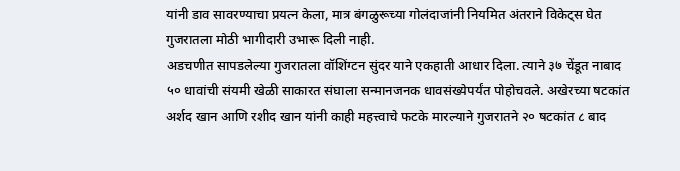यांनी डाव सावरण्याचा प्रयत्न केला, मात्र बंगळुरूच्या गोलंदाजांनी नियमित अंतराने विकेट्स घेत गुजरातला मोठी भागीदारी उभारू दिली नाही.
अडचणीत सापडलेल्या गुजरातला वॉशिंग्टन सुंदर याने एकहाती आधार दिला. त्याने ३७ चेंडूत नाबाद ५० धावांची संयमी खेळी साकारत संघाला सन्मानजनक धावसंख्येपर्यंत पोहोचवले. अखेरच्या षटकांत अर्शद खान आणि रशीद खान यांनी काही महत्त्वाचे फटके मारल्याने गुजरातने २० षटकांत ८ बाद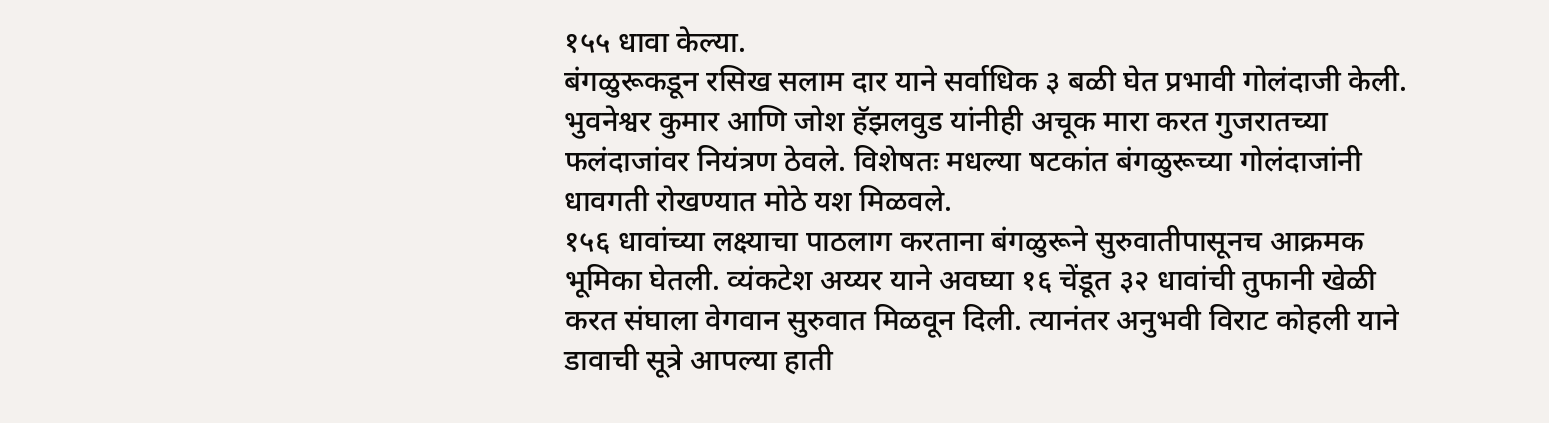१५५ धावा केल्या.
बंगळुरूकडून रसिख सलाम दार याने सर्वाधिक ३ बळी घेत प्रभावी गोलंदाजी केली. भुवनेश्वर कुमार आणि जोश हॅझलवुड यांनीही अचूक मारा करत गुजरातच्या फलंदाजांवर नियंत्रण ठेवले. विशेषतः मधल्या षटकांत बंगळुरूच्या गोलंदाजांनी धावगती रोखण्यात मोठे यश मिळवले.
१५६ धावांच्या लक्ष्याचा पाठलाग करताना बंगळुरूने सुरुवातीपासूनच आक्रमक भूमिका घेतली. व्यंकटेश अय्यर याने अवघ्या १६ चेंडूत ३२ धावांची तुफानी खेळी करत संघाला वेगवान सुरुवात मिळवून दिली. त्यानंतर अनुभवी विराट कोहली याने डावाची सूत्रे आपल्या हाती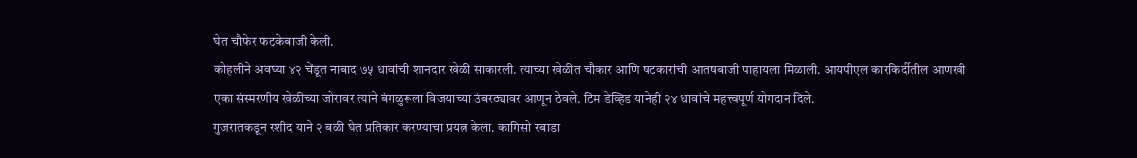घेत चौफेर फटकेबाजी केली.
कोहलीने अवघ्या ४२ चेंडूत नाबाद ७५ धावांची शानदार खेळी साकारली. त्याच्या खेळीत चौकार आणि षटकारांची आतषबाजी पाहायला मिळाली. आयपीएल कारकिर्दीतील आणखी एका संस्मरणीय खेळीच्या जोरावर त्याने बंगळुरूला विजयाच्या उंबरठ्यावर आणून ठेवले. टिम डेव्हिड यानेही २४ धावांचे महत्त्वपूर्ण योगदान दिले.
गुजरातकडून रशीद याने २ बळी घेत प्रतिकार करण्याचा प्रयत्न केला. कागिसो रबाडा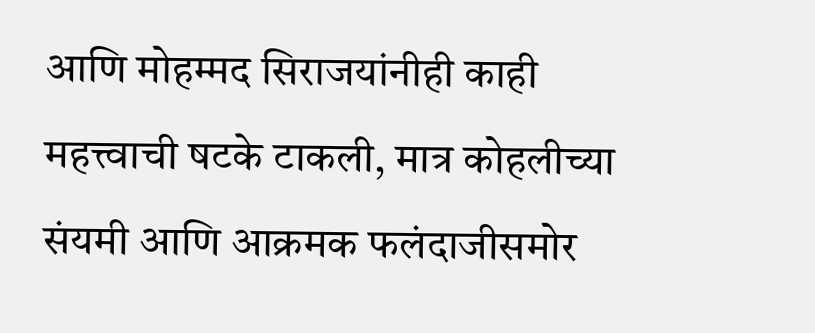आणि मोहम्मद सिराजयांनीही काही महत्त्वाची षटके टाकली, मात्र कोहलीच्या संयमी आणि आक्रमक फलंदाजीसमोर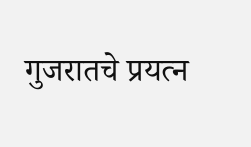गुजरातचे प्रयत्न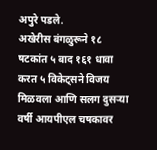अपुरे पडले.
अखेरीस बंगळुरूने १८ षटकांत ५ बाद १६१ धावा करत ५ विकेट्सने विजय मिळवला आणि सलग दुसऱ्या वर्षी आयपीएल चषकावर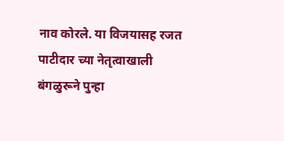नाव कोरले. या विजयासह रजत पाटीदार च्या नेतृत्वाखाली बंगळुरूने पुन्हा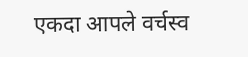एकदा आपले वर्चस्व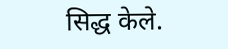सिद्ध केले.